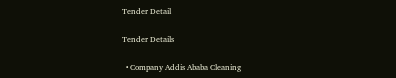Tender Detail

Tender Details

  • Company Addis Ababa Cleaning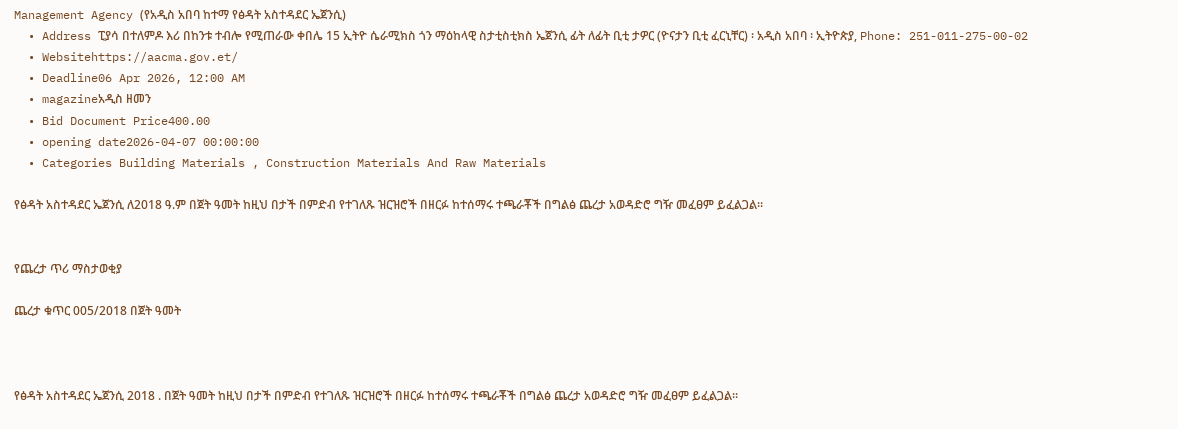Management Agency (የአዲስ አበባ ከተማ የፅዳት አስተዳደር ኤጀንሲ)
  • Address ፒያሳ በተለምዶ እሪ በከንቱ ተብሎ የሚጠራው ቀበሌ 15 ኢትዮ ሴራሚክስ ጎን ማዕከላዊ ስታቲስቲክስ ኤጀንሲ ፊት ለፊት ቢቲ ታዎር (ዮናታን ቢቲ ፈርኒቸር) ፡ አዲስ አበባ ፡ ኢትዮጵያ, Phone: 251-011-275-00-02
  • Websitehttps://aacma.gov.et/
  • Deadline06 Apr 2026, 12:00 AM
  • magazineአዲስ ዘመን
  • Bid Document Price400.00
  • opening date2026-04-07 00:00:00
  • Categories Building Materials , Construction Materials And Raw Materials

የፅዳት አስተዳደር ኤጀንሲ ለ2018 ዓ.ም በጀት ዓመት ከዚህ በታች በምድብ የተገለጹ ዝርዝሮች በዘርፉ ከተሰማሩ ተጫራቾች በግልፅ ጨረታ አወዳድሮ ግዥ መፈፀም ይፈልጋል።


የጨረታ ጥሪ ማስታወቂያ

ጨረታ ቁጥር 005/2018 በጀት ዓመት



የፅዳት አስተዳደር ኤጀንሲ 2018 . በጀት ዓመት ከዚህ በታች በምድብ የተገለጹ ዝርዝሮች በዘርፉ ከተሰማሩ ተጫራቾች በግልፅ ጨረታ አወዳድሮ ግዥ መፈፀም ይፈልጋል።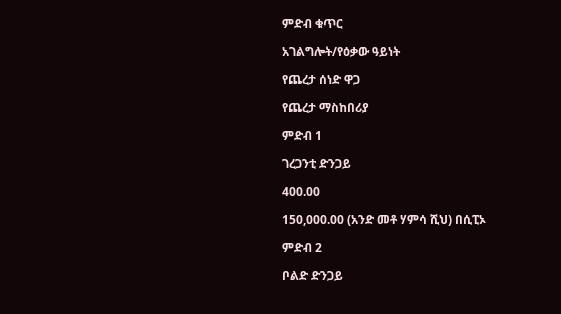ምድብ ቁጥር

አገልግሎት/የዕቃው ዓይነት

የጨረታ ሰነድ ዋጋ

የጨረታ ማስከበሪያ

ምድብ 1

ገረጋንቲ ድንጋይ

400.00

150,000.00 (አንድ መቶ ሃምሳ ሺህ) በሲፒኦ

ምድብ 2

ቦልድ ድንጋይ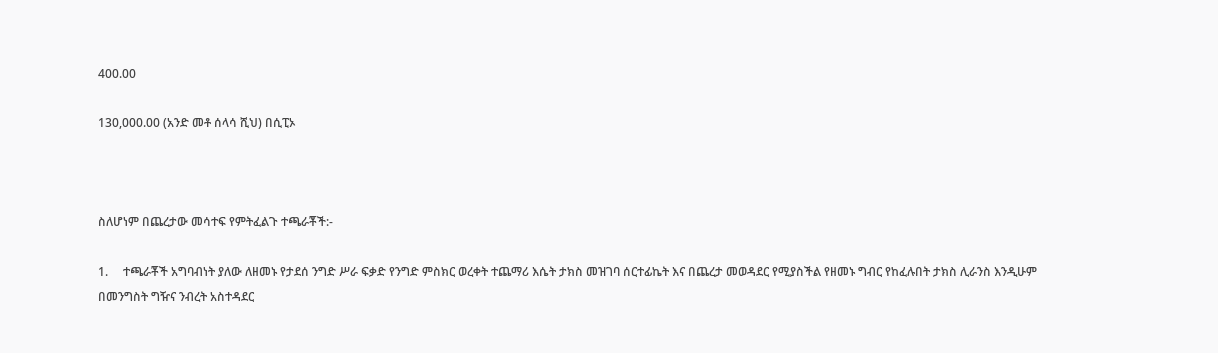400.00

130,000.00 (አንድ መቶ ሰላሳ ሺህ) በሲፒኦ



ስለሆነም በጨረታው መሳተፍ የምትፈልጉ ተጫራቾች:-

1.     ተጫራቾች አግባብነት ያለው ለዘመኑ የታደሰ ንግድ ሥራ ፍቃድ የንግድ ምስክር ወረቀት ተጨማሪ እሴት ታክስ መዝገባ ሰርተፊኬት እና በጨረታ መወዳደር የሚያስችል የዘመኑ ግብር የከፈሉበት ታክስ ሊራንስ እንዲሁም በመንግስት ግዥና ንብረት አስተዳደር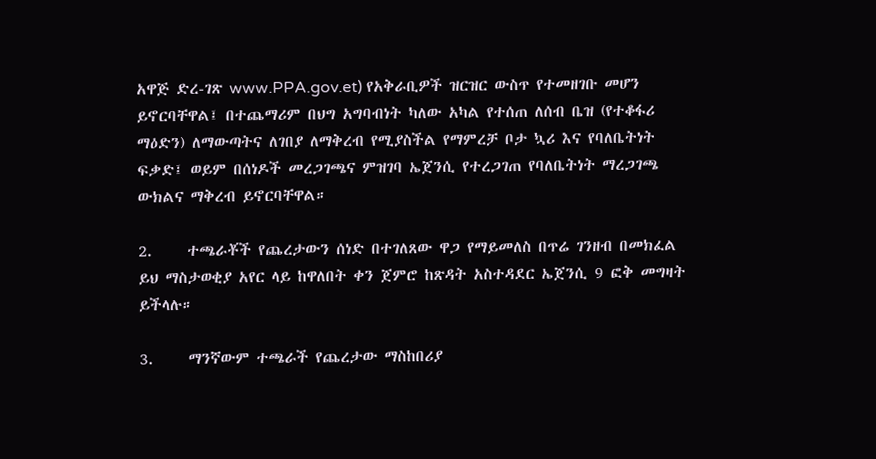አዋጅ ድረ-ገጽ www.PPA.gov.et) የአቅራቢዎች ዝርዝር ውስጥ የተመዘገቡ መሆን ይኖርባቸዋል፤ በተጨማሪም በህግ አግባብነት ካለው አካል የተሰጠ ለሰብ ቤዝ (የተቆፋሪ ማዕድን) ለማውጣትና ለገበያ ለማቅረብ የሚያስችል የማምረቻ ቦታ ኳሪ እና የባለቤትነት ፍቃድ፤ ወይም በሰነዶች መረጋገጫና ምዝገባ ኤጀንሲ የተረጋገጠ የባለቤትነት ማረጋገጫ ውክልና ማቅረብ ይኖርባቸዋል።

2.     ተጫራቾች የጨረታውን ሰነድ በተገለጸው ዋጋ የማይመለስ በጥሬ ገንዘብ በመክፈል ይህ ማስታወቂያ አየር ላይ ከዋለበት ቀን ጀምሮ ከጽዳት አስተዳደር ኤጀንሲ 9 ፎቅ መግዛት ይችላሉ።

3.     ማንኛውም ተጫራች የጨረታው ማስከበሪያ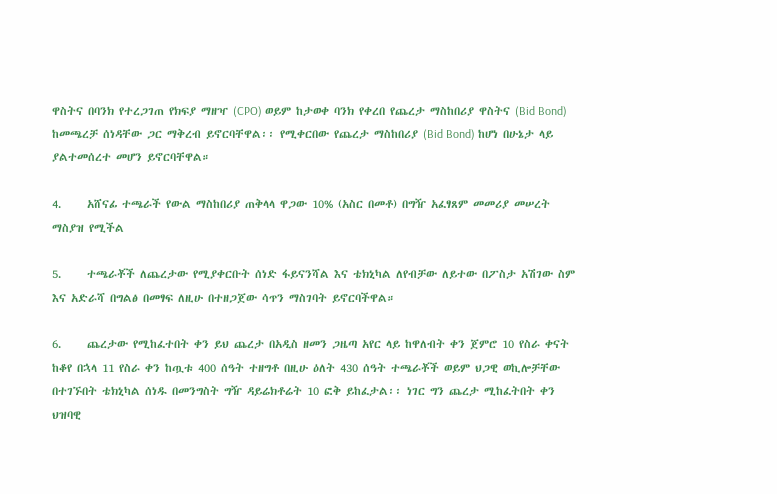ዋስትና በባንክ የተረጋገጠ የክፍያ ማዘዣ (CPO) ወይም ከታወቀ ባንክ የቀረበ የጨረታ ማስከበሪያ ዋስትና (Bid Bond) ከመጫረቻ ሰነዳቸው ጋር ማቅረብ ይኖርባቸዋል፡፡ የሚቀርበው የጨረታ ማስከበሪያ (Bid Bond) ከሆነ በሁኔታ ላይ ያልተመሰረተ መሆን ይኖርባቸዋል።

4.     አሸናፊ ተጫራች የውል ማስከበሪያ ጠቅላላ ዋጋው 10% (አስር በመቶ) በግዥ አፈፃጸም መመሪያ መሠረት ማስያዝ የሚችል

5.     ተጫራቾች ለጨረታው የሚያቀርቡት ሰነድ ፋይናንሻል እና ቴክኒካል ለየብቻው ለይተው በፖስታ አሽገው ስም እና አድራሻ በግልፅ በመፃፍ ለዚሁ በተዘጋጀው ሳጥን ማስገባት ይኖርባችዋል።

6.     ጨረታው የሚከፈተበት ቀን ይህ ጨረታ በአዲስ ዘመን ጋዜጣ አየር ላይ ከዋለብት ቀን ጀምሮ 10 የስራ ቀናት ከቆየ በኋላ 11 የስራ ቀን ከጧቱ 400 ሰዓት ተዘግቶ በዚሁ ዕለት 430 ሰዓት ተጫራቾች ወይም ህጋዊ ወኪሎቻቸው በተገኙበት ቴክኒካል ሰነዱ በመንግስት ግዥ ዳይሬክቶሬት 10 ፎቅ ይከፈታል፡፡ ነገር ግን ጨረታ ሚከፈትበት ቀን ህዝባዊ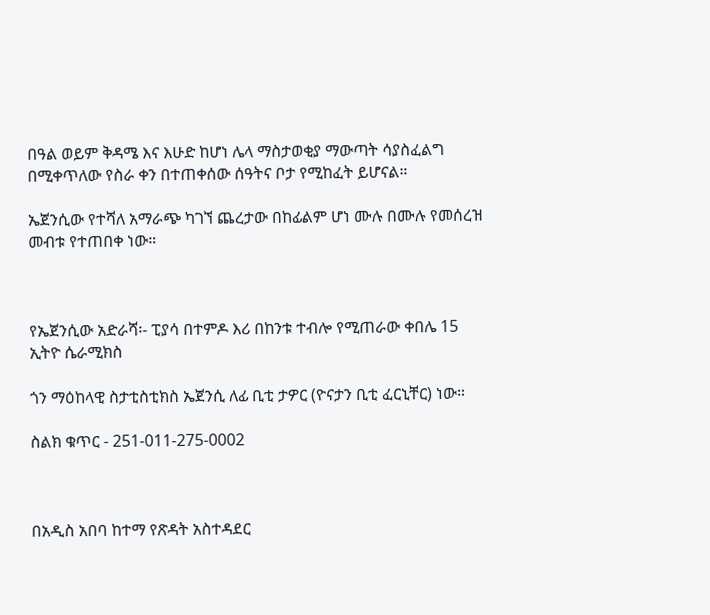በዓል ወይም ቅዳሜ እና እሁድ ከሆነ ሌላ ማስታወቂያ ማውጣት ሳያስፈልግ በሚቀጥለው የስራ ቀን በተጠቀሰው ሰዓትና ቦታ የሚከፈት ይሆናል።

ኤጀንሲው የተሻለ አማራጭ ካገኘ ጨረታው በከፊልም ሆነ ሙሉ በሙሉ የመሰረዝ መብቱ የተጠበቀ ነው።



የኤጀንሲው አድራሻ፡- ፒያሳ በተምዶ እሪ በከንቱ ተብሎ የሚጠራው ቀበሌ 15 ኢትዮ ሴራሚክስ

ጎን ማዕከላዊ ስታቲስቲክስ ኤጀንሲ ለፊ ቢቲ ታዎር (ዮናታን ቢቲ ፈርኒቸር) ነው።

ስልክ ቁጥር - 251-011-275-0002



በአዲስ አበባ ከተማ የጽዳት አስተዳደር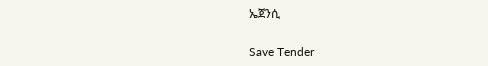ኤጀንሲ

Save Tender